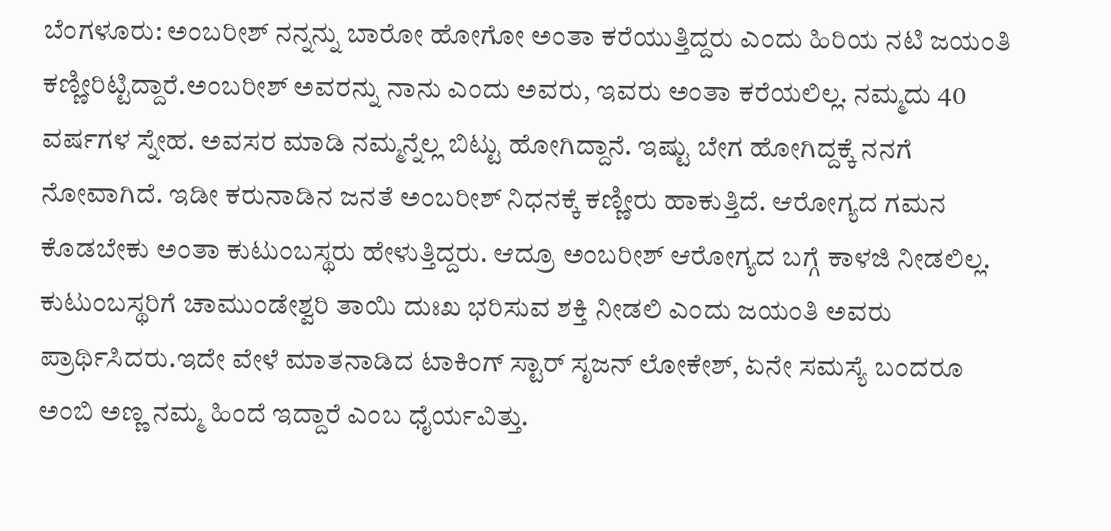ಬೆಂಗಳೂರು: ಅಂಬರೀಶ್ ನನ್ನನ್ನು ಬಾರೋ ಹೋಗೋ ಅಂತಾ ಕರೆಯುತ್ತಿದ್ದರು ಎಂದು ಹಿರಿಯ ನಟಿ ಜಯಂತಿ ಕಣ್ಣೀರಿಟ್ಟಿದ್ದಾರೆ.ಅಂಬರೀಶ್ ಅವರನ್ನು ನಾನು ಎಂದು ಅವರು, ಇವರು ಅಂತಾ ಕರೆಯಲಿಲ್ಲ. ನಮ್ಮದು 40 ವರ್ಷಗಳ ಸ್ನೇಹ. ಅವಸರ ಮಾಡಿ ನಮ್ಮನ್ನೆಲ್ಲ ಬಿಟ್ಟು ಹೋಗಿದ್ದಾನೆ. ಇಷ್ಟು ಬೇಗ ಹೋಗಿದ್ದಕ್ಕೆ ನನಗೆ ನೋವಾಗಿದೆ. ಇಡೀ ಕರುನಾಡಿನ ಜನತೆ ಅಂಬರೀಶ್ ನಿಧನಕ್ಕೆ ಕಣ್ಣೀರು ಹಾಕುತ್ತಿದೆ. ಆರೋಗ್ಯದ ಗಮನ ಕೊಡಬೇಕು ಅಂತಾ ಕುಟುಂಬಸ್ಥರು ಹೇಳುತ್ತಿದ್ದರು. ಆದ್ರೂ ಅಂಬರೀಶ್ ಆರೋಗ್ಯದ ಬಗ್ಗೆ ಕಾಳಜಿ ನೀಡಲಿಲ್ಲ. ಕುಟುಂಬಸ್ಥರಿಗೆ ಚಾಮುಂಡೇಶ್ವರಿ ತಾಯಿ ದುಃಖ ಭರಿಸುವ ಶಕ್ತಿ ನೀಡಲಿ ಎಂದು ಜಯಂತಿ ಅವರು ಪ್ರಾರ್ಥಿಸಿದರು.ಇದೇ ವೇಳೆ ಮಾತನಾಡಿದ ಟಾಕಿಂಗ್ ಸ್ಟಾರ್ ಸೃಜನ್ ಲೋಕೇಶ್, ಏನೇ ಸಮಸ್ಯೆ ಬಂದರೂ ಅಂಬಿ ಅಣ್ಣ ನಮ್ಮ ಹಿಂದೆ ಇದ್ದಾರೆ ಎಂಬ ಧೈರ್ಯವಿತ್ತು.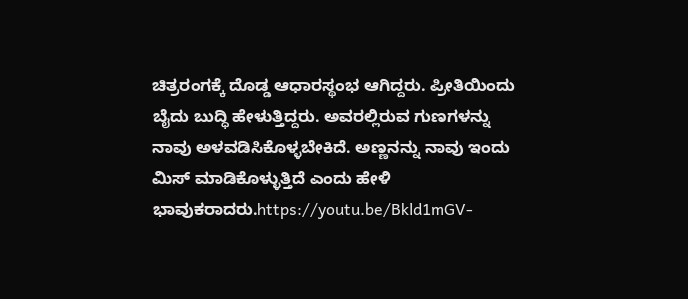ಚಿತ್ರರಂಗಕ್ಕೆ ದೊಡ್ಡ ಆಧಾರಸ್ಥಂಭ ಆಗಿದ್ದರು. ಪ್ರೀತಿಯಿಂದು ಬೈದು ಬುದ್ಧಿ ಹೇಳುತ್ತಿದ್ದರು. ಅವರಲ್ಲಿರುವ ಗುಣಗಳನ್ನು ನಾವು ಅಳವಡಿಸಿಕೊಳ್ಳಬೇಕಿದೆ. ಅಣ್ಣನನ್ನು ನಾವು ಇಂದು ಮಿಸ್ ಮಾಡಿಕೊಳ್ಳುತ್ತಿದೆ ಎಂದು ಹೇಳಿ ಭಾವುಕರಾದರು.https://youtu.be/Bkld1mGV-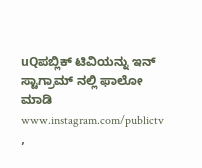uQಪಬ್ಲಿಕ್ ಟಿವಿಯನ್ನು ಇನ್ ಸ್ಟಾಗ್ರಾಮ್ ನಲ್ಲಿ ಫಾಲೋ ಮಾಡಿ www.instagram.com/publictv ,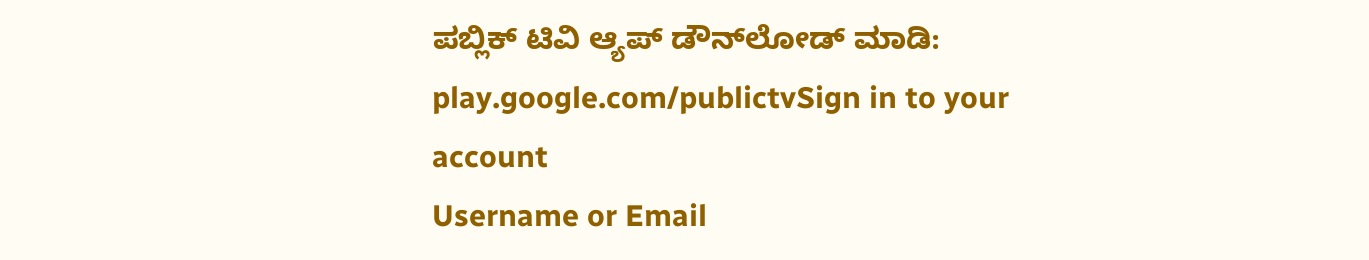ಪಬ್ಲಿಕ್ ಟಿವಿ ಆ್ಯಪ್ ಡೌನ್‍ಲೋಡ್ ಮಾಡಿ: play.google.com/publictvSign in to your account
Username or Email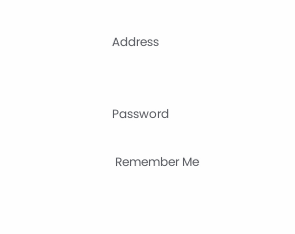Address


Password

 Remember Me